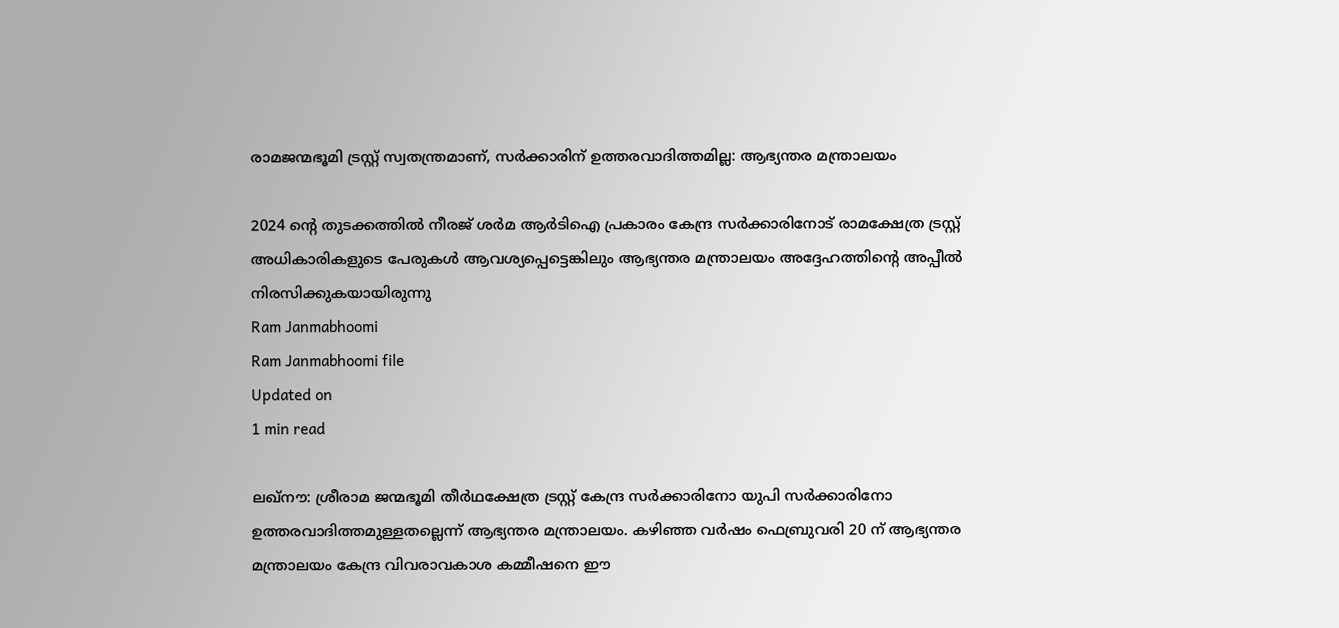രാമജന്മഭൂമി ട്രസ്റ്റ് സ്വതന്ത്രമാണ്, സര്‍ക്കാരിന് ഉത്തരവാദിത്തമില്ല: ആഭ്യന്തര മന്ത്രാലയം

2024 ന്റെ തുടക്കത്തില്‍ നീരജ് ശര്‍മ ആര്‍ടിഐ പ്രകാരം കേന്ദ്ര സര്‍ക്കാരിനോട് രാമക്ഷേത്ര ട്രസ്റ്റ് അധികാരികളുടെ പേരുകള്‍ ആവശ്യപ്പെട്ടെങ്കിലും ആഭ്യന്തര മന്ത്രാലയം അദ്ദേഹത്തിന്റെ അപ്പീല്‍ നിരസിക്കുകയായിരുന്നു
Ram Janmabhoomi
Ram Janmabhoomi file
Updated on
1 min read

ലഖ്‌നൗ: ശ്രീരാമ ജന്മഭൂമി തീര്‍ഥക്ഷേത്ര ട്രസ്റ്റ് കേന്ദ്ര സര്‍ക്കാരിനോ യുപി സര്‍ക്കാരിനോ ഉത്തരവാദിത്തമുള്ളതല്ലെന്ന് ആഭ്യന്തര മന്ത്രാലയം. കഴിഞ്ഞ വര്‍ഷം ഫെബ്രുവരി 20 ന് ആഭ്യന്തര മന്ത്രാലയം കേന്ദ്ര വിവരാവകാശ കമ്മീഷനെ ഈ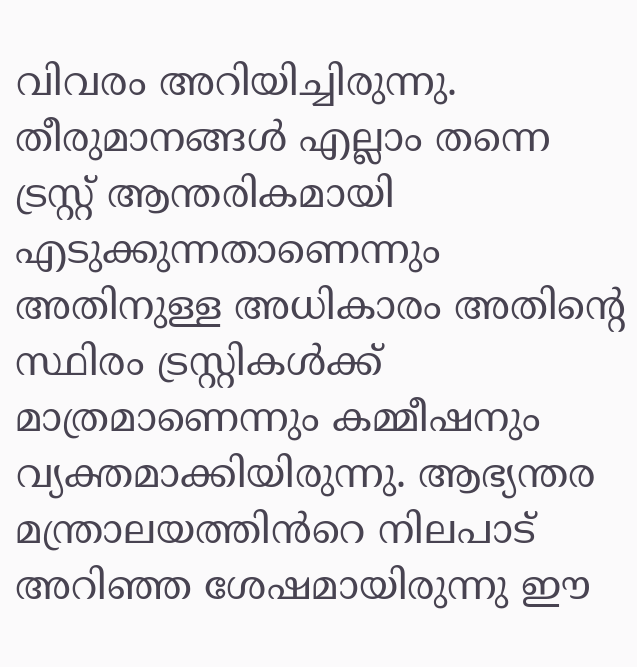വിവരം അറിയിച്ചിരുന്നു. തീരുമാനങ്ങള്‍ എല്ലാം തന്നെ ട്രസ്റ്റ് ആന്തരികമായി എടുക്കുന്നതാണെന്നും അതിനുള്ള അധികാരം അതിന്റെ സ്ഥിരം ട്രസ്റ്റികള്‍ക്ക് മാത്രമാണെന്നും കമ്മീഷനും വ്യക്തമാക്കിയിരുന്നു. ആഭ്യന്തര മന്ത്രാലയത്തിൻറെ നിലപാട് അറിഞ്ഞ ശേഷമായിരുന്നു ഈ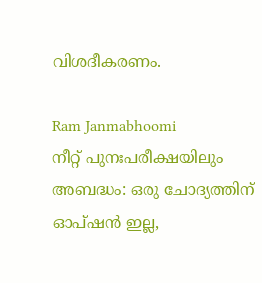വിശദീകരണം.

Ram Janmabhoomi
നീറ്റ് പുനഃപരീക്ഷയിലും അബദ്ധം: ഒരു ചോദ്യത്തിന് ഓപ്ഷന്‍ ഇല്ല,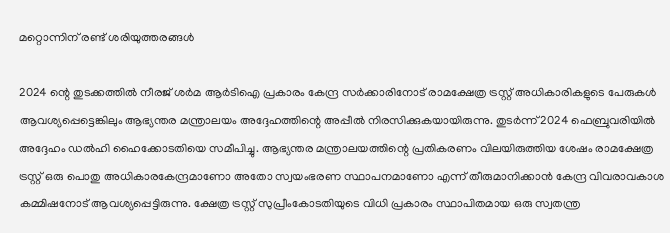മറ്റൊന്നിന് രണ്ട് ശരിയുത്തരങ്ങള്‍

2024 ന്റെ തുടക്കത്തില്‍ നീരജ് ശര്‍മ ആര്‍ടിഐ പ്രകാരം കേന്ദ്ര സര്‍ക്കാരിനോട് രാമക്ഷേത്ര ട്രസ്റ്റ് അധികാരികളുടെ പേരുകള്‍ ആവശ്യപ്പെട്ടെങ്കിലും ആഭ്യന്തര മന്ത്രാലയം അദ്ദേഹത്തിന്റെ അപ്പീല്‍ നിരസിക്കുകയായിരുന്നു. തുടര്‍ന്ന് 2024 ഫെബ്രുവരിയില്‍ അദ്ദേഹം ഡല്‍ഹി ഹൈക്കോടതിയെ സമീപിച്ചു. ആഭ്യന്തര മന്ത്രാലയത്തിന്റെ പ്രതികരണം വിലയിരുത്തിയ ശേഷം രാമക്ഷേത്ര ട്രസ്റ്റ് ഒരു പൊതു അധികാരകേന്ദ്രമാണോ അതോ സ്വയംഭരണ സ്ഥാപനമാണോ എന്ന് തീരുമാനിക്കാന്‍ കേന്ദ്ര വിവരാവകാശ കമ്മിഷനോട് ആവശ്യപ്പെട്ടിരുന്നു. ക്ഷേത്ര ട്രസ്റ്റ് സുപ്രീംകോടതിയുടെ വിധി പ്രകാരം സ്ഥാപിതമായ ഒരു സ്വതന്ത്ര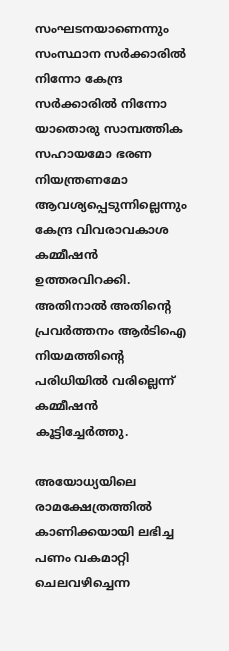സംഘടനയാണെന്നും സംസ്ഥാന സര്‍ക്കാരില്‍ നിന്നോ കേന്ദ്ര സര്‍ക്കാരില്‍ നിന്നോ യാതൊരു സാമ്പത്തിക സഹായമോ ഭരണ നിയന്ത്രണമോ ആവശ്യപ്പെടുന്നില്ലെന്നും കേന്ദ്ര വിവരാവകാശ കമ്മീഷന്‍ ഉത്തരവിറക്കി. അതിനാല്‍ അതിന്റെ പ്രവര്‍ത്തനം ആര്‍ടിഐ നിയമത്തിന്റെ പരിധിയില്‍ വരില്ലെന്ന് കമ്മീഷന്‍ കൂട്ടിച്ചേര്‍ത്തു.

അയോധ്യയിലെ രാമക്ഷേത്രത്തില്‍ കാണിക്കയായി ലഭിച്ച പണം വകമാറ്റി ചെലവഴിച്ചെന്ന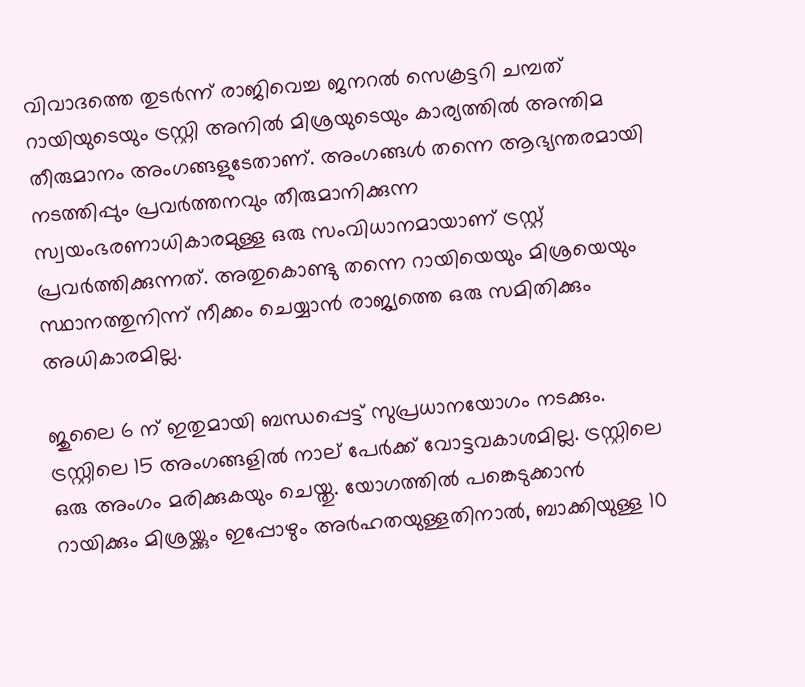വിവാദത്തെ തുടര്‍ന്ന് രാജിവെച്ച ജനറല്‍ സെക്രട്ടറി ചമ്പത് റായിയുടെയും ട്രസ്റ്റി അനില്‍ മിശ്രയുടെയും കാര്യത്തില്‍ അന്തിമ തീരുമാനം അംഗങ്ങളുടേതാണ്. അംഗങ്ങള്‍ തന്നെ ആഭ്യന്തരമായി നടത്തിപ്പും പ്രവര്‍ത്തനവും തീരുമാനിക്കുന്ന സ്വയംഭരണാധികാരമുള്ള ഒരു സംവിധാനമായാണ് ട്രസ്റ്റ് പ്രവര്‍ത്തിക്കുന്നത്. അതുകൊണ്ടു തന്നെ റായിയെയും മിശ്രയെയും സ്ഥാനത്തുനിന്ന് നീക്കം ചെയ്യാന്‍ രാജ്യത്തെ ഒരു സമിതിക്കും അധികാരമില്ല.

ജുലൈ 6 ന് ഇതുമായി ബന്ധപ്പെട്ട് സുപ്രധാനയോഗം നടക്കും. ട്രസ്റ്റിലെ 15 അംഗങ്ങളില്‍ നാല് പേര്‍ക്ക് വോട്ടവകാശമില്ല. ട്രസ്റ്റിലെ ഒരു അംഗം മരിക്കുകയും ചെയ്തു. യോഗത്തില്‍ പങ്കെടുക്കാന്‍ റായിക്കും മിശ്രയ്ക്കും ഇപ്പോഴും അര്‍ഹതയുള്ളതിനാല്‍, ബാക്കിയുള്ള 10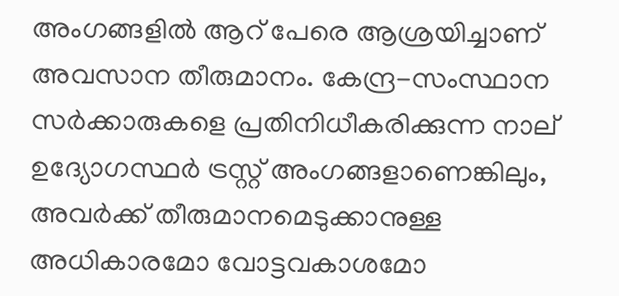അംഗങ്ങളില്‍ ആറ് പേരെ ആശ്രയിച്ചാണ് അവസാന തീരുമാനം. കേന്ദ്ര-സംസ്ഥാന സര്‍ക്കാരുകളെ പ്രതിനിധീകരിക്കുന്ന നാല് ഉദ്യോഗസ്ഥര്‍ ട്രസ്റ്റ് അംഗങ്ങളാണെങ്കിലും, അവര്‍ക്ക് തീരുമാനമെടുക്കാനുള്ള അധികാരമോ വോട്ടവകാശമോ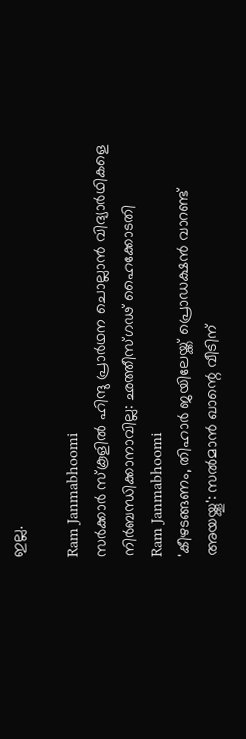ഇല്ല.

Ram Janmabhoomi
സര്‍ക്കാര്‍ സ്‌കൂളില്‍ ഹിന്ദു പ്രാര്‍ഥന ചൊല്ലാന്‍ വിദ്യാര്‍ഥികളെ നിര്‍ബന്ധിക്കാനാവില്ല: ഛത്തീസ്ഗഢ് ഹൈക്കോടതി
Ram Janmabhoomi
'കീഴടങ്ങണം, തിഹാര്‍ ജയിലേയ്ക്ക് പ്രൊഡക്ഷന്‍ വാറണ്ട് അയയ്ക്കൂ': സല്‍മാന്‍ ഖാന്റെ വീടിന്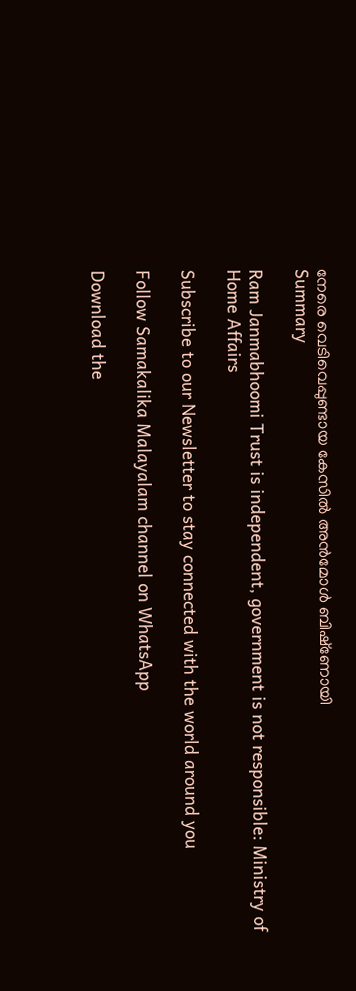നേരെ വെടിവെപ്പുണ്ടായ കേസില്‍ അന്‍മോള്‍ ബിഷ്‌ണോയി
Summary

Ram Janmabhoomi Trust is independent, government is not responsible: Ministry of Home Affairs

Subscribe to our Newsletter to stay connected with the world around you

Follow Samakalika Malayalam channel on WhatsApp

Download the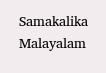Samakalika Malayalam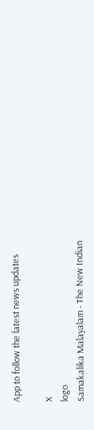App to follow the latest news updates

X
logo
Samakalika Malayalam - The New Indian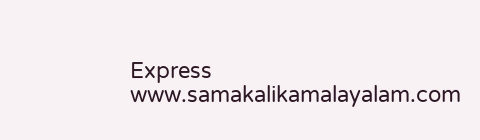Express
www.samakalikamalayalam.com